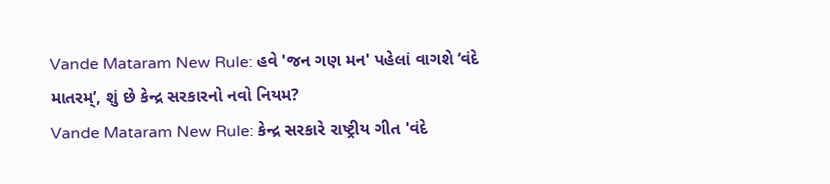Vande Mataram New Rule: હવે 'જન ગણ મન' પહેલાં વાગશે ‘વંદે માતરમ્’, શું છે કેન્દ્ર સરકારનો નવો નિયમ?
Vande Mataram New Rule: કેન્દ્ર સરકારે રાષ્ટ્રીય ગીત 'વંદે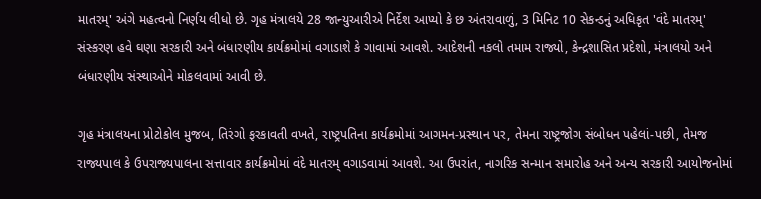માતરમ્' અંગે મહત્વનો નિર્ણય લીધો છે. ગૃહ મંત્રાલયે 28 જાન્યુઆરીએ નિર્દેશ આપ્યો કે છ અંતરાવાળું, 3 મિનિટ 10 સેકન્ડનું અધિકૃત 'વંદે માતરમ્' સંસ્કરણ હવે ઘણા સરકારી અને બંધારણીય કાર્યક્રમોમાં વગાડાશે કે ગાવામાં આવશે. આદેશની નકલો તમામ રાજ્યો, કેન્દ્રશાસિત પ્રદેશો, મંત્રાલયો અને બંધારણીય સંસ્થાઓને મોકલવામાં આવી છે.

ગૃહ મંત્રાલયના પ્રોટોકોલ મુજબ, તિરંગો ફરકાવતી વખતે, રાષ્ટ્રપતિના કાર્યક્રમોમાં આગમન-પ્રસ્થાન પર, તેમના રાષ્ટ્રજોગ સંબોધન પહેલાં-પછી, તેમજ રાજ્યપાલ કે ઉપરાજ્યપાલના સત્તાવાર કાર્યક્રમોમાં વંદે માતરમ્ વગાડવામાં આવશે. આ ઉપરાંત, નાગરિક સન્માન સમારોહ અને અન્ય સરકારી આયોજનોમાં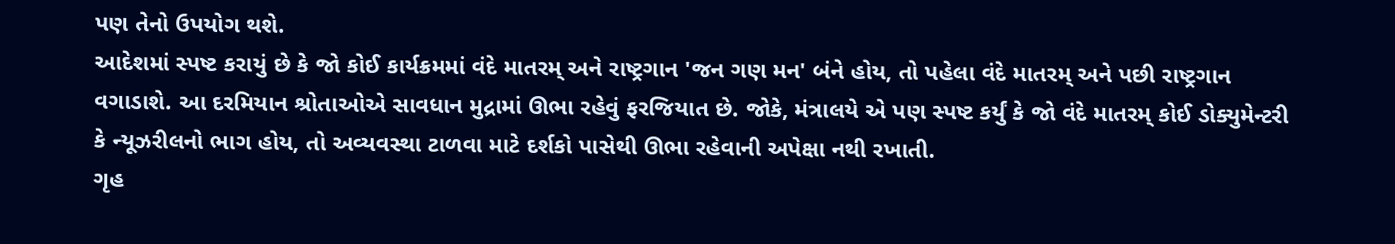પણ તેનો ઉપયોગ થશે.
આદેશમાં સ્પષ્ટ કરાયું છે કે જો કોઈ કાર્યક્રમમાં વંદે માતરમ્ અને રાષ્ટ્રગાન 'જન ગણ મન' બંને હોય, તો પહેલા વંદે માતરમ્ અને પછી રાષ્ટ્રગાન વગાડાશે. આ દરમિયાન શ્રોતાઓએ સાવધાન મુદ્રામાં ઊભા રહેવું ફરજિયાત છે. જોકે, મંત્રાલયે એ પણ સ્પષ્ટ કર્યું કે જો વંદે માતરમ્ કોઈ ડોક્યુમેન્ટરી કે ન્યૂઝરીલનો ભાગ હોય, તો અવ્યવસ્થા ટાળવા માટે દર્શકો પાસેથી ઊભા રહેવાની અપેક્ષા નથી રખાતી.
ગૃહ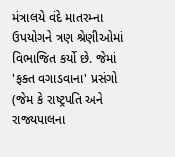મંત્રાલયે વંદે માતરમ્ના ઉપયોગને ત્રણ શ્રેણીઓમાં વિભાજિત કર્યો છે. જેમાં 'ફક્ત વગાડવાના' પ્રસંગો (જેમ કે રાષ્ટ્રપતિ અને રાજ્યપાલના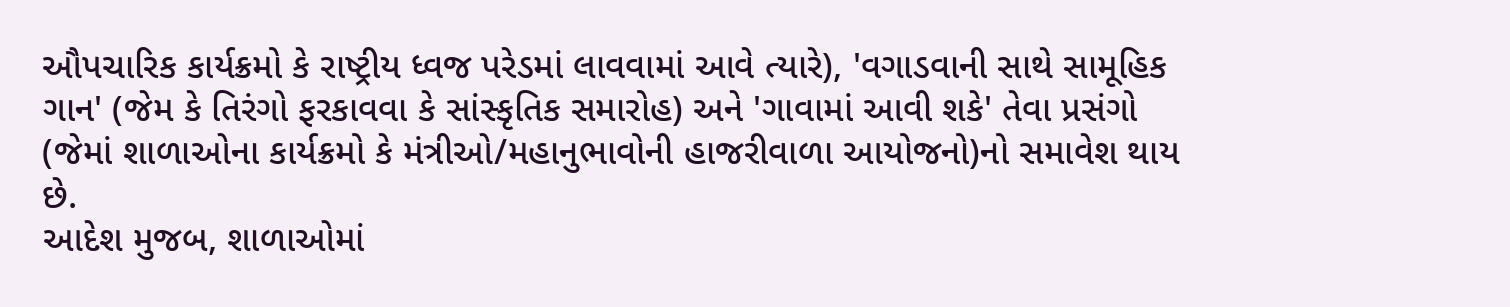ઔપચારિક કાર્યક્રમો કે રાષ્ટ્રીય ધ્વજ પરેડમાં લાવવામાં આવે ત્યારે), 'વગાડવાની સાથે સામૂહિક ગાન' (જેમ કે તિરંગો ફરકાવવા કે સાંસ્કૃતિક સમારોહ) અને 'ગાવામાં આવી શકે' તેવા પ્રસંગો (જેમાં શાળાઓના કાર્યક્રમો કે મંત્રીઓ/મહાનુભાવોની હાજરીવાળા આયોજનો)નો સમાવેશ થાય છે.
આદેશ મુજબ, શાળાઓમાં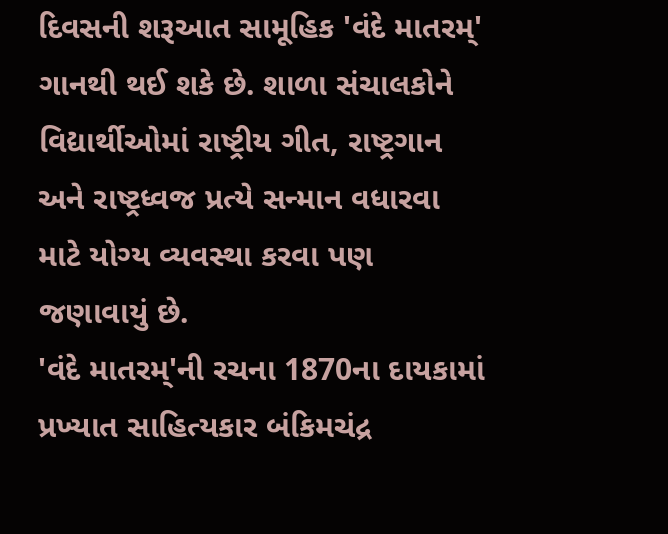દિવસની શરૂઆત સામૂહિક 'વંદે માતરમ્' ગાનથી થઈ શકે છે. શાળા સંચાલકોને વિદ્યાર્થીઓમાં રાષ્ટ્રીય ગીત, રાષ્ટ્રગાન અને રાષ્ટ્રધ્વજ પ્રત્યે સન્માન વધારવા માટે યોગ્ય વ્યવસ્થા કરવા પણ જણાવાયું છે.
'વંદે માતરમ્'ની રચના 1870ના દાયકામાં પ્રખ્યાત સાહિત્યકાર બંકિમચંદ્ર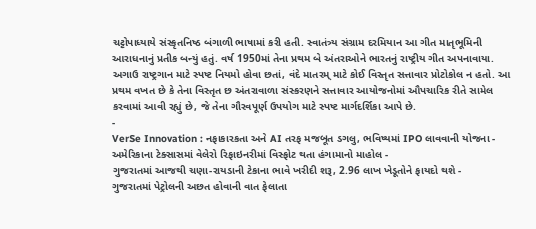ચટ્ટોપાધ્યાયે સંસ્કૃતનિષ્ઠ બંગાળી ભાષામાં કરી હતી. સ્વાતંત્ર્ય સંગ્રામ દરમિયાન આ ગીત માતૃભૂમિની આરાધનાનું પ્રતીક બન્યું હતું. વર્ષ 1950માં તેના પ્રથમ બે અંતરાઓને ભારતનું રાષ્ટ્રીય ગીત અપનાવાયા.
અગાઉ રાષ્ટ્રગાન માટે સ્પષ્ટ નિયમો હોવા છતાં, વંદે માતરમ્ માટે કોઈ વિસ્તૃત સત્તાવાર પ્રોટોકોલ ન હતો. આ પ્રથમ વખત છે કે તેના વિસ્તૃત છ અંતરાવાળા સંસ્કરણને સત્તાવાર આયોજનોમાં ઔપચારિક રીતે સામેલ કરવામાં આવી રહ્યું છે, જે તેના ગૌરવપૂર્ણ ઉપયોગ માટે સ્પષ્ટ માર્ગદર્શિકા આપે છે.
-
VerSe Innovation : નફાકારકતા અને AI તરફ મજબૂત ડગલુ, ભવિષ્યમાં IPO લાવવાની યોજના -
અમેરિકાના ટેક્સાસમાં વેલેરો રિફાઇનરીમાં વિસ્ફોટ થતા હંગામાનો માહોલ -
ગુજરાતમાં આજથી ચણા-રાયડાની ટેકાના ભાવે ખરીદી શરૂ, 2.96 લાખ ખેડૂતોને ફાયદો થશે -
ગુજરાતમાં પેટ્રોલની અછત હોવાની વાત ફેલાતા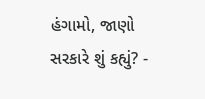હંગામો, જાણો સરકારે શું કહ્યું? -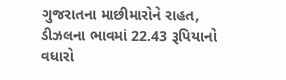ગુજરાતના માછીમારોને રાહત, ડીઝલના ભાવમાં 22.43 રૂપિયાનો વધારો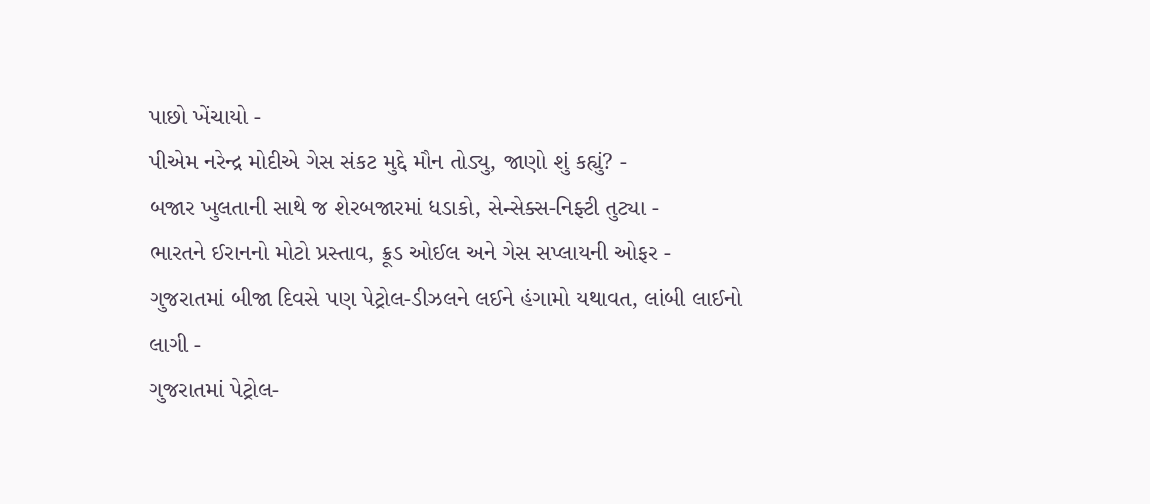પાછો ખેંચાયો -
પીએમ નરેન્દ્ર મોદીએ ગેસ સંકટ મુદ્દે મૌન તોડ્યુ, જાણો શું કહ્યું? -
બજાર ખુલતાની સાથે જ શેરબજારમાં ધડાકો, સેન્સેક્સ-નિફ્ટી તુટ્યા -
ભારતને ઈરાનનો મોટો પ્રસ્તાવ, ક્રૂડ ઓઈલ અને ગેસ સપ્લાયની ઓફર -
ગુજરાતમાં બીજા દિવસે પણ પેટ્રોલ-ડીઝલને લઈને હંગામો યથાવત, લાંબી લાઈનો લાગી -
ગુજરાતમાં પેટ્રોલ-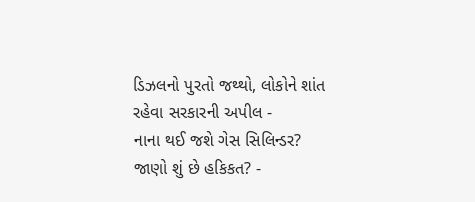ડિઝલનો પુરતો જથ્થો, લોકોને શાંત રહેવા સરકારની અપીલ -
નાના થઈ જશે ગેસ સિલિન્ડર? જાણો શું છે હકિકત? -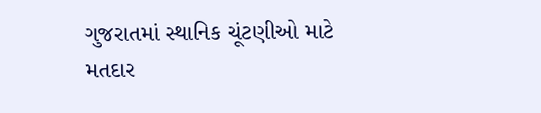ગુજરાતમાં સ્થાનિક ચૂંટણીઓ માટે મતદાર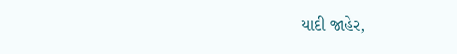યાદી જાહેર,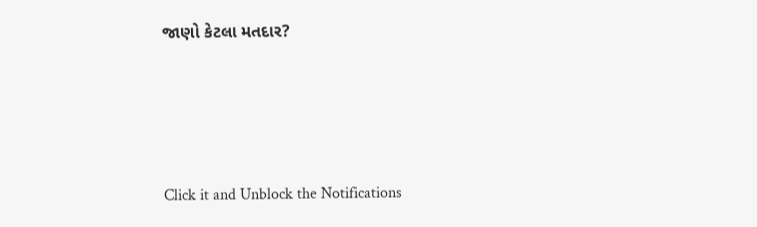જાણો કેટલા મતદાર?






Click it and Unblock the Notifications